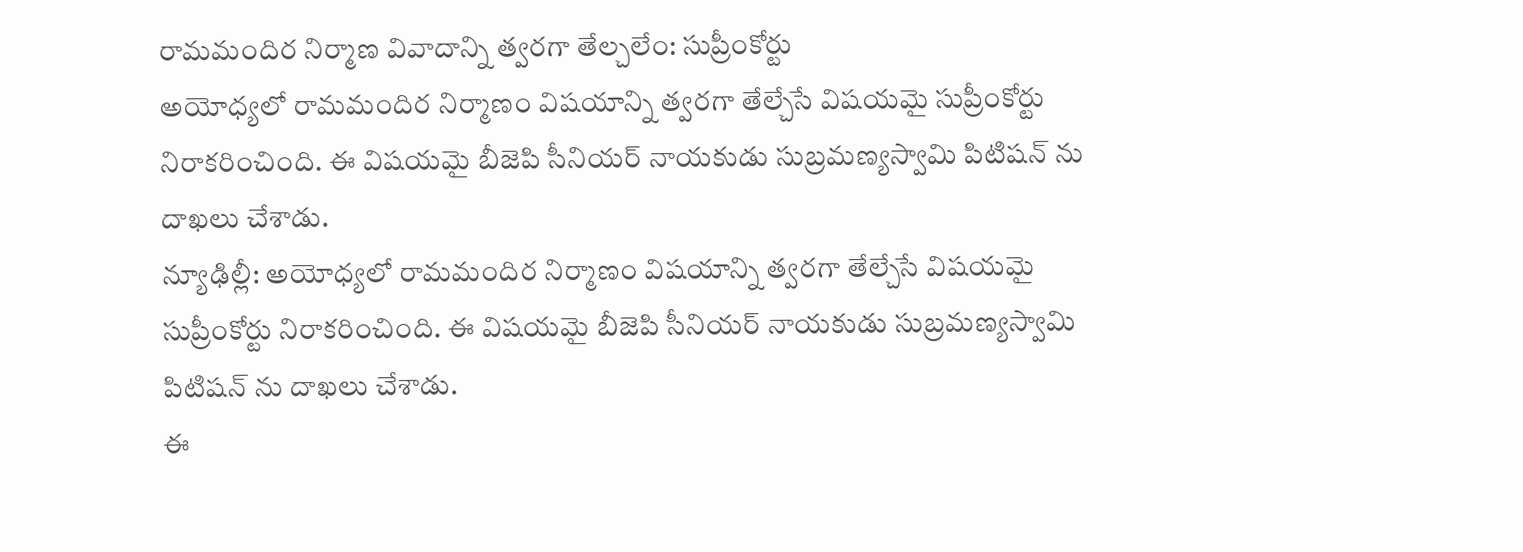రామమందిర నిర్మాణ వివాదాన్ని త్వరగా తేల్చలేం: సుప్రీంకోర్టు
అయోధ్యలో రామమందిర నిర్మాణం విషయాన్ని త్వరగా తేల్చేసే విషయమై సుప్రీంకోర్టు నిరాకరించింది. ఈ విషయమై బీజెపి సీనియర్ నాయకుడు సుబ్రమణ్యస్వామి పిటిషన్ ను దాఖలు చేశాడు.
న్యూఢిల్లీ: అయోధ్యలో రామమందిర నిర్మాణం విషయాన్ని త్వరగా తేల్చేసే విషయమై సుప్రీంకోర్టు నిరాకరించింది. ఈ విషయమై బీజెపి సీనియర్ నాయకుడు సుబ్రమణ్యస్వామి పిటిషన్ ను దాఖలు చేశాడు.
ఈ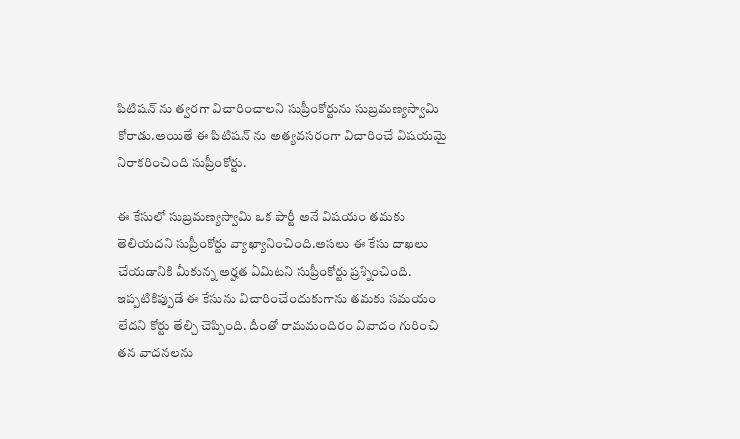పిటిషన్ ను త్వరగా విచారించాలని సుప్రీంకోర్టును సుబ్రమణ్యస్వామి కోరాడు.అయితే ఈ పిటిషన్ ను అత్యవసరంగా విచారించే విషయమై నిరాకరించింది సుప్రీంకోర్టు.

ఈ కేసులో సుబ్రమణ్యస్వామి ఒక పార్టీ అనే విషయం తమకు తెలియదని సుప్రీంకోర్టు వ్యాఖ్యానించింది.అసలు ఈ కేసు దాఖలు చేయడానికి మీకున్న అర్హత ఏమిటని సుప్రీంకోర్టు ప్రశ్నించింది.
ఇప్పటికిప్పుడే ఈ కేసును విచారించేందుకుగాను తమకు సమయం లేదని కోర్టు తేల్చి చెప్పింది. దీంతో రామమందిరం వివాదం గురించి తన వాదనలను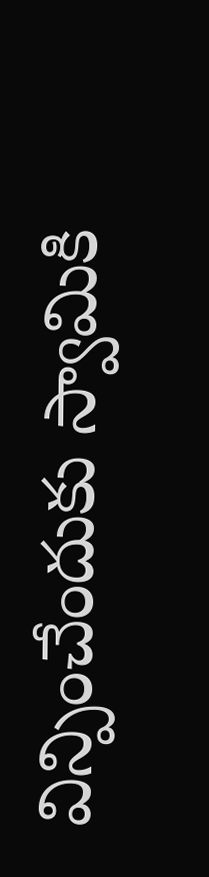విన్పించేందుకు స్వామికి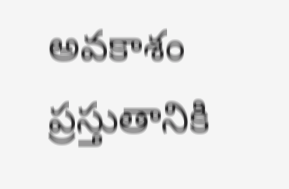అవకాశం ప్రస్తుతానికి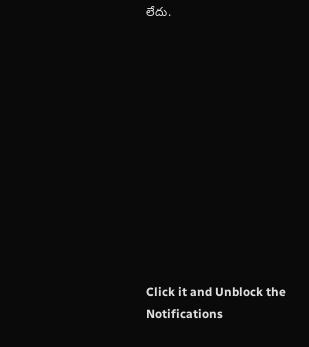లేదు.












Click it and Unblock the Notifications